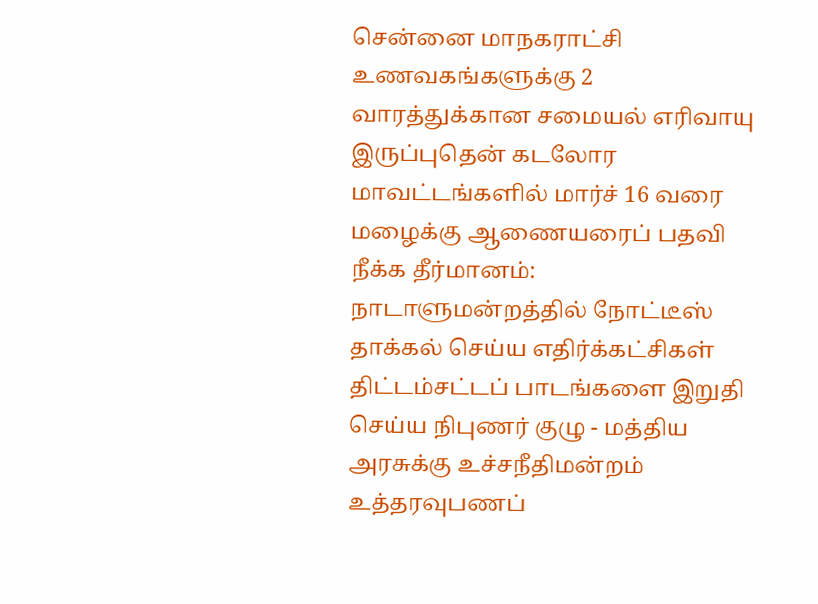சென்னை மாநகராட்சி உணவகங்களுக்கு 2 வாரத்துக்கான சமையல் எரிவாயு இருப்புதென் கடலோர மாவட்டங்களில் மார்ச் 16 வரை மழைக்கு ஆணையரைப் பதவி நீக்க தீர்மானம்: நாடாளுமன்றத்தில் நோட்டீஸ் தாக்கல் செய்ய எதிர்க்கட்சிகள் திட்டம்சட்டப் பாடங்களை இறுதி செய்ய நிபுணர் குழு - மத்திய அரசுக்கு உச்சநீதிமன்றம் உத்தரவுபணப்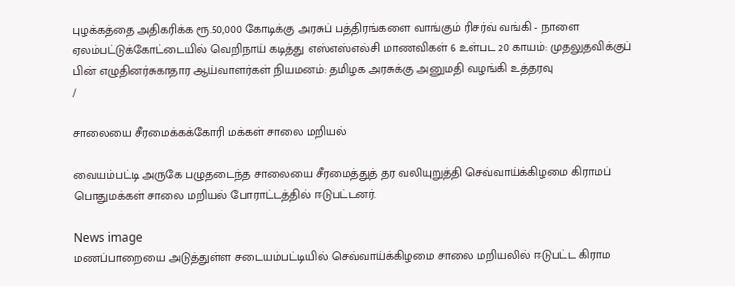புழக்கத்தை அதிகரிக்க ரூ.50,000 கோடிக்கு அரசுப் பத்திரங்களை வாங்கும் ரிசர்வ் வங்கி - நாளை ஏலம்பட்டுக்கோட்டையில் வெறிநாய் கடித்து எஸ்எஸ்எல்சி மாணவிகள் 6 உள்பட 20 காயம்: முதலுதவிக்குப் பின் எழுதினர்சுகாதார ஆய்வாளர்கள் நியமனம்: தமிழக அரசுக்கு அனுமதி வழங்கி உத்தரவு
/

சாலையை சீரமைக்கக்கோரி மக்கள் சாலை மறியல்

வையம்பட்டி அருகே பழுதடைந்த சாலையை சீரமைத்துத் தர வலியுறுத்தி செவ்வாய்க்கிழமை கிராமப் பொதுமக்கள் சாலை மறியல் போராட்டத்தில் ஈடுபட்டனர்.

News image
மணப்பாறையை அடுத்துள்ள சடையம்பட்டியில் செவ்வாய்க்கிழமை சாலை மறியலில் ஈடுபட்ட கிராம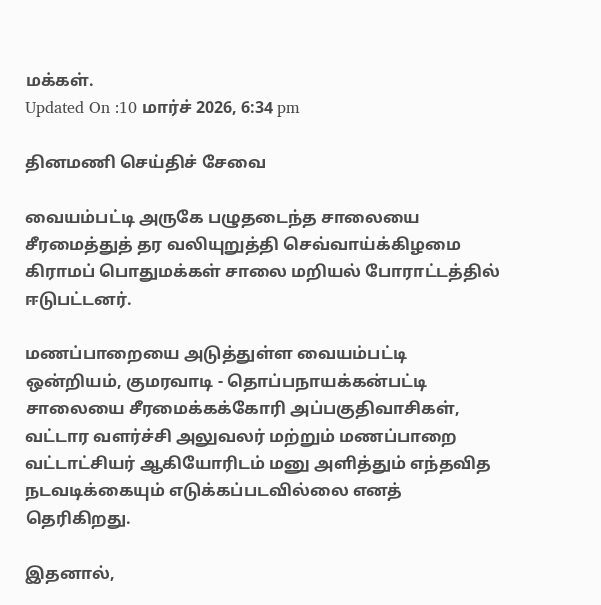மக்கள்.
Updated On :10 மார்ச் 2026, 6:34 pm

தினமணி செய்திச் சேவை

வையம்பட்டி அருகே பழுதடைந்த சாலையை சீரமைத்துத் தர வலியுறுத்தி செவ்வாய்க்கிழமை கிராமப் பொதுமக்கள் சாலை மறியல் போராட்டத்தில் ஈடுபட்டனர்.

மணப்பாறையை அடுத்துள்ள வையம்பட்டி ஒன்றியம், குமரவாடி - தொப்பநாயக்கன்பட்டி சாலையை சீரமைக்கக்கோரி அப்பகுதிவாசிகள், வட்டார வளர்ச்சி அலுவலர் மற்றும் மணப்பாறை வட்டாட்சியர் ஆகியோரிடம் மனு அளித்தும் எந்தவித நடவடிக்கையும் எடுக்கப்படவில்லை எனத் தெரிகிறது.

இதனால்,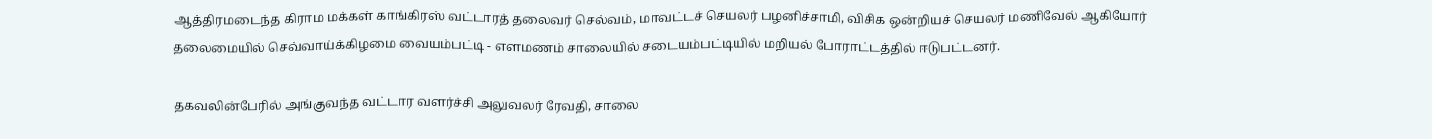ஆத்திரமடைந்த கிராம மக்கள் காங்கிரஸ் வட்டாரத் தலைவர் செல்வம், மாவட்டச் செயலர் பழனிச்சாமி, விசிக ஒன்றியச் செயலர் மணிவேல் ஆகியோர் தலைமையில் செவ்வாய்க்கிழமை வையம்பட்டி - எளமணம் சாலையில் சடையம்பட்டியில் மறியல் போராட்டத்தில் ஈடுபட்டனர்.

தகவலின்பேரில் அங்குவந்த வட்டார வளர்ச்சி அலுவலர் ரேவதி, சாலை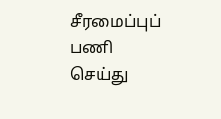சீரமைப்புப் பணி செய்து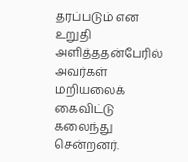தரப்படும் என உறுதி அளித்ததன்பேரில் அவர்கள் மறியலைக் கைவிட்டு கலைந்து சென்றனர்.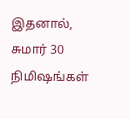இதனால், சுமார் 30 நிமிஷங்கள்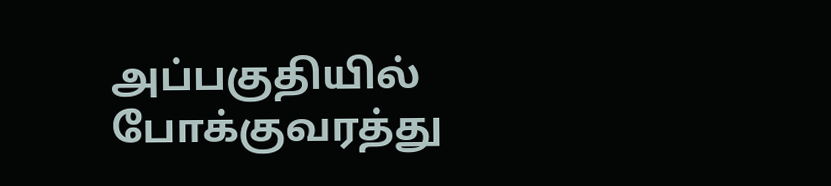அப்பகுதியில் போக்குவரத்து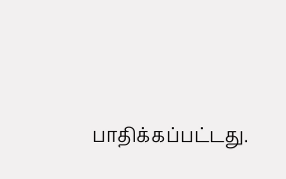பாதிக்கப்பட்டது.